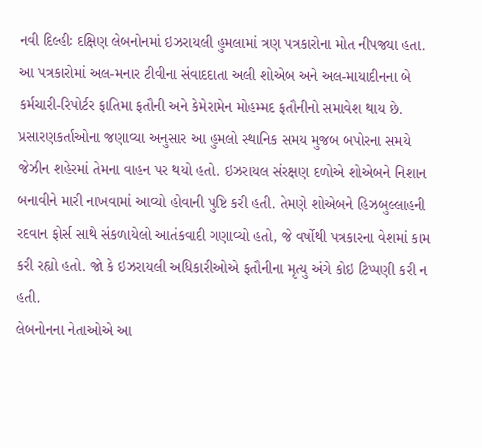નવી દિલ્હીઃ દક્ષિણ લેબનોનમાં ઇઝરાયલી હુમલામાં ત્રણ પત્રકારોના મોત નીપજ્યા હતા. આ પત્રકારોમાં અલ-મનાર ટીવીના સંવાદદાતા અલી શોએબ અને અલ-માયાદીનના બે કર્મચારી-રિપોર્ટર ફાતિમા ફતૌની અને કેમેરામેન મોહમ્મદ ફતૌનીનો સમાવેશ થાય છે.
પ્રસારણકર્તાઓના જણાવ્યા અનુસાર આ હુમલો સ્થાનિક સમય મુજબ બપોરના સમયે જેઝીન શહેરમાં તેમના વાહન પર થયો હતો. ઇઝરાયલ સંરક્ષણ દળોએ શોએબને નિશાન બનાવીને મારી નાખવામાં આવ્યો હોવાની પુષ્ટિ કરી હતી. તેમણે શોએબને હિઝબુલ્લાહની રદવાન ફોર્સ સાથે સંકળાયેલો આતંકવાદી ગણાવ્યો હતો, જે વર્ષોથી પત્રકારના વેશમાં કામ કરી રહ્યો હતો. જો કે ઇઝરાયલી અધિકારીઓએ ફતૌનીના મૃત્યુ અંગે કોઇ ટિપ્પણી કરી ન હતી.
લેબનોનના નેતાઓએ આ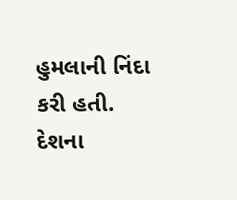હુમલાની નિંદા કરી હતી. દેશના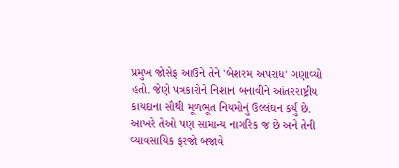પ્રમુખ જોસેફ આઉને તેને 'બેશરમ અપરાધ' ગણાવ્યો હતો. જેણે પત્રકારોને નિશાન બનાવીને આંતરરાષ્ટ્રીય કાયદાના સૌથી મૂળભૂત નિયમોનું ઉલ્લંઘન કર્યું છે. આખરે તેઓ પણ સામાન્ય નાગરિક જ છે અને તેની વ્યાવસાયિક ફરજો બજાવે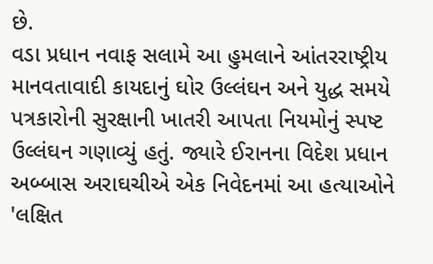છે.
વડા પ્રધાન નવાફ સલામે આ હુમલાને આંતરરાષ્ટ્રીય માનવતાવાદી કાયદાનું ઘોર ઉલ્લંઘન અને યુદ્ધ સમયે પત્રકારોની સુરક્ષાની ખાતરી આપતા નિયમોનું સ્પષ્ટ ઉલ્લંઘન ગણાવ્યું હતું. જ્યારે ઈરાનના વિદેશ પ્રધાન અબ્બાસ અરાઘચીએ એક નિવેદનમાં આ હત્યાઓને 'લક્ષિત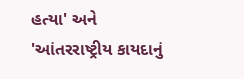હત્યા' અને 'આંતરરાષ્ટ્રીય કાયદાનું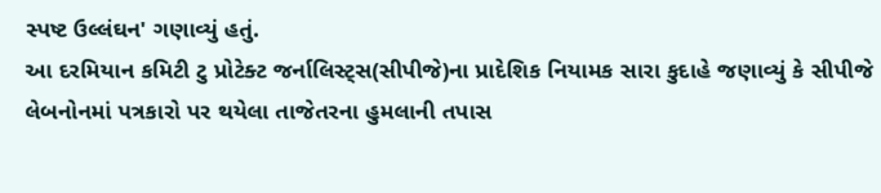સ્પષ્ટ ઉલ્લંઘન' ગણાવ્યું હતું.
આ દરમિયાન કમિટી ટુ પ્રોટેક્ટ જર્નાલિસ્ટ્સ(સીપીજે)ના પ્રાદેશિક નિયામક સારા કુદાહે જણાવ્યું કે સીપીજે લેબનોનમાં પત્રકારો પર થયેલા તાજેતરના હુમલાની તપાસ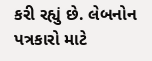કરી રહ્યું છે. લેબનોન પત્રકારો માટે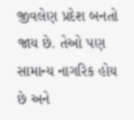જીવલેણ પ્રદેશ બનતો જાય છે. તેઓ પણ સામાન્ય નાગરિક હોય છે અને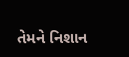તેમને નિશાન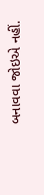બનાવવા જોઇએ નહીં.